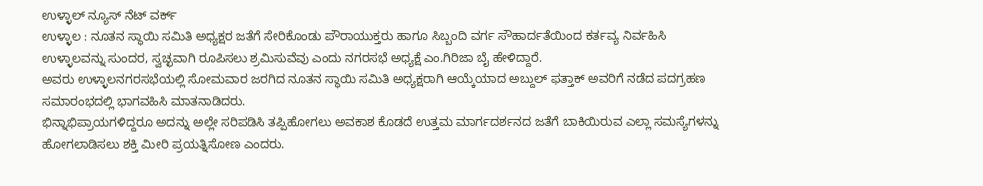ಉಳ್ಳಾಲ್ ನ್ಯೂಸ್ ನೆಟ್ ವರ್ಕ್
ಉಳ್ಳಾಲ : ನೂತನ ಸ್ಥಾಯಿ ಸಮಿತಿ ಅಧ್ಯಕ್ಷರ ಜತೆಗೆ ಸೇರಿಕೊಂಡು ಪೌರಾಯುಕ್ತರು ಹಾಗೂ ಸಿಬ್ಬಂದಿ ವರ್ಗ ಸೌಹಾರ್ದತೆಯಿಂದ ಕರ್ತವ್ಯ ನಿರ್ವಹಿಸಿ ಉಳ್ಳಾಲವನ್ನು ಸುಂದರ, ಸ್ವಚ್ಛವಾಗಿ ರೂಪಿಸಲು ಶ್ರಮಿಸುವೆವು ಎಂದು ನಗರಸಭೆ ಅಧ್ಯಕ್ಷೆ ಎಂ.ಗಿರಿಜಾ ಬೈ ಹೇಳಿದ್ದಾರೆ.
ಅವರು ಉಳ್ಳಾಲನಗರಸಭೆಯಲ್ಲಿ ಸೋಮವಾರ ಜರಗಿದ ನೂತನ ಸ್ಥಾಯಿ ಸಮಿತಿ ಅಧ್ಯಕ್ಷರಾಗಿ ಆಯ್ಕೆಯಾದ ಅಬ್ದುಲ್ ಫತ್ತಾಕ್ ಅವರಿಗೆ ನಡೆದ ಪದಗ್ರಹಣ ಸಮಾರಂಭದಲ್ಲಿ ಭಾಗವಹಿಸಿ ಮಾತನಾಡಿದರು.
ಭಿನ್ನಾಭಿಪ್ರಾಯಗಳಿದ್ದರೂ ಅದನ್ನು ಅಲ್ಲೇ ಸರಿಪಡಿಸಿ ತಪ್ಪಿಹೋಗಲು ಅವಕಾಶ ಕೊಡದೆ ಉತ್ತಮ ಮಾರ್ಗದರ್ಶನದ ಜತೆಗೆ ಬಾಕಿಯಿರುವ ಎಲ್ಲಾ ಸಮಸ್ಯೆಗಳನ್ನು ಹೋಗಲಾಡಿಸಲು ಶಕ್ತಿ ಮೀರಿ ಪ್ರಯತ್ನಿಸೋಣ ಎಂದರು.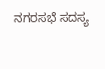ನಗರಸಭೆ ಸದಸ್ಯ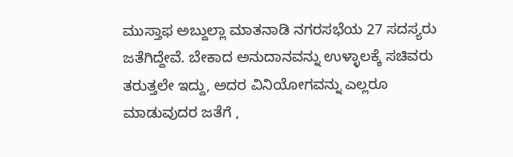ಮುಸ್ತಾಫ ಅಬ್ದುಲ್ಲಾ ಮಾತನಾಡಿ ನಗರಸಭೆಯ 27 ಸದಸ್ಯರು ಜತೆಗಿದ್ದೇವೆ. ಬೇಕಾದ ಅನುದಾನವನ್ನು ಉಳ್ಳಾಲಕ್ಕೆ ಸಚಿವರು ತರುತ್ತಲೇ ಇದ್ದು, ಅದರ ವಿನಿಯೋಗವನ್ನು ಎಲ್ಲರೂ ಮಾಡುವುದರ ಜತೆಗೆ ,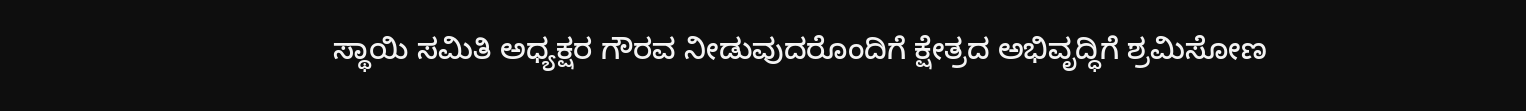ಸ್ಥಾಯಿ ಸಮಿತಿ ಅಧ್ಯಕ್ಷರ ಗೌರವ ನೀಡುವುದರೊಂದಿಗೆ ಕ್ಷೇತ್ರದ ಅಭಿವೃದ್ಧಿಗೆ ಶ್ರಮಿಸೋಣ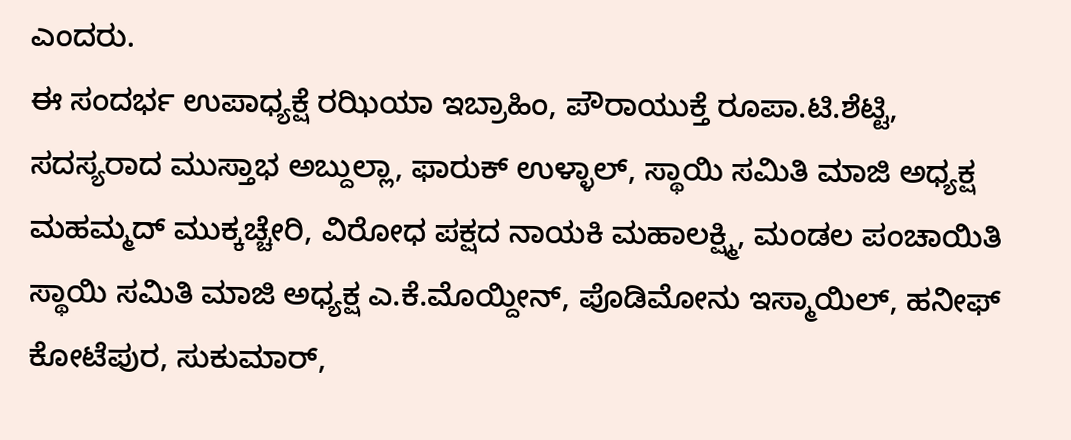ಎಂದರು.
ಈ ಸಂದರ್ಭ ಉಪಾಧ್ಯಕ್ಷೆ ರಝಿಯಾ ಇಬ್ರಾಹಿಂ, ಪೌರಾಯುಕ್ತೆ ರೂಪಾ.ಟಿ.ಶೆಟ್ಟಿ, ಸದಸ್ಯರಾದ ಮುಸ್ತಾಭ ಅಬ್ದುಲ್ಲಾ, ಫಾರುಕ್ ಉಳ್ಳಾಲ್, ಸ್ಥಾಯಿ ಸಮಿತಿ ಮಾಜಿ ಅಧ್ಯಕ್ಷ ಮಹಮ್ಮದ್ ಮುಕ್ಕಚ್ಚೇರಿ, ವಿರೋಧ ಪಕ್ಷದ ನಾಯಕಿ ಮಹಾಲಕ್ಷ್ಮಿ, ಮಂಡಲ ಪಂಚಾಯಿತಿ ಸ್ಥಾಯಿ ಸಮಿತಿ ಮಾಜಿ ಅಧ್ಯಕ್ಷ ಎ.ಕೆ.ಮೊಯ್ದೀನ್, ಪೊಡಿಮೋನು ಇಸ್ಮಾಯಿಲ್, ಹನೀಫ್ ಕೋಟೆಪುರ, ಸುಕುಮಾರ್,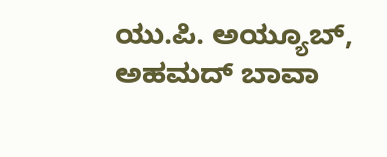ಯು.ಪಿ. ಅಯ್ಯೂಬ್, ಅಹಮದ್ ಬಾವಾ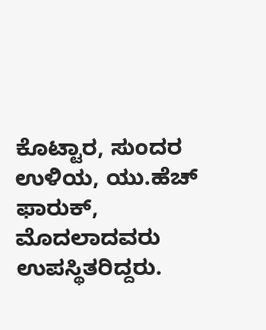ಕೊಟ್ಟಾರ, ಸುಂದರ ಉಳಿಯ, ಯು.ಹೆಚ್ ಫಾರುಕ್, ಮೊದಲಾದವರು ಉಪಸ್ಥಿತರಿದ್ದರು.